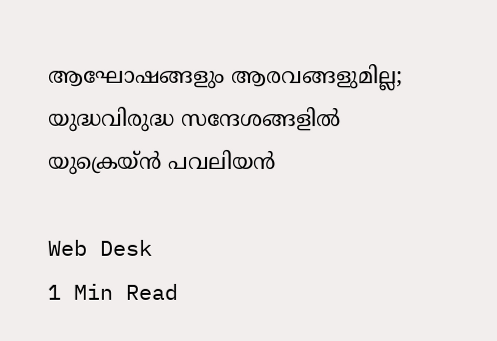ആഘോഷങ്ങളും ആരവങ്ങളുമില്ല; യുദ്ധവിരുദ്ധ സന്ദേശങ്ങളില്‍ യുക്രെയ്ന്‍ പവലിയന്‍

Web Desk
1 Min Read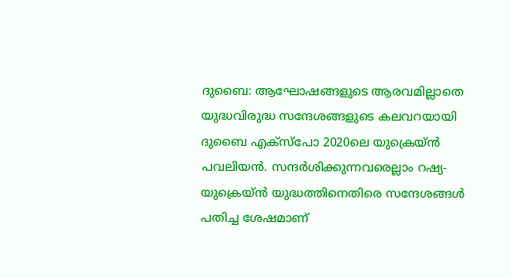ദുബൈ: ആഘോഷങ്ങളുടെ ആരവമില്ലാതെ യുദ്ധവിരുദ്ധ സന്ദേശങ്ങളുടെ കലവറയായി ദുബൈ എക്‌സ്‌പോ 2020ലെ യുക്രെയ്ന്‍ പവലിയന്‍. സന്ദര്‍ശിക്കുന്നവരെല്ലാം റഷ്യ- യുക്രെയ്ന്‍ യുദ്ധത്തിനെതിരെ സന്ദേശങ്ങള്‍ പതിച്ച ശേഷമാണ്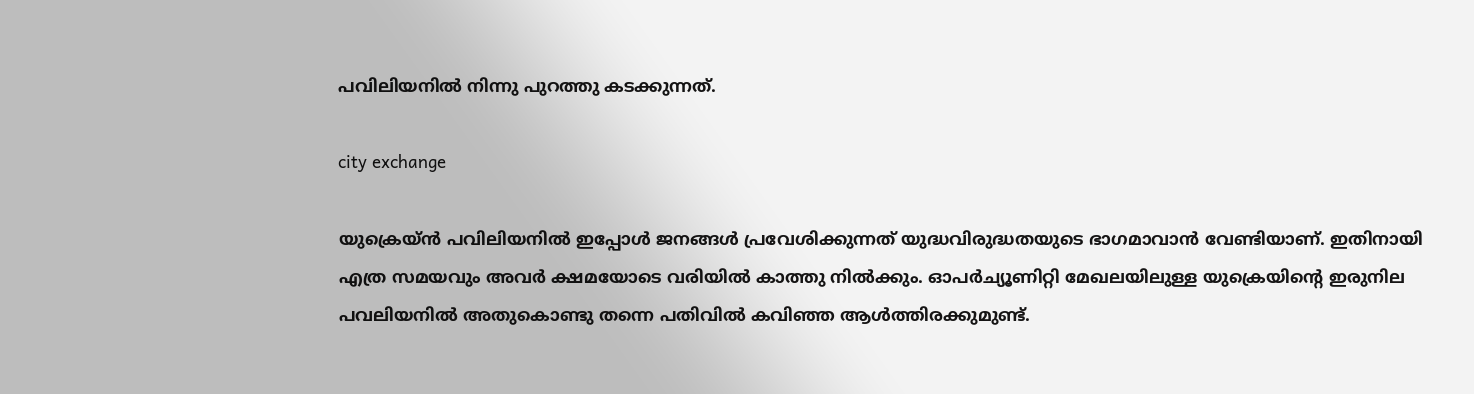പവിലിയനില്‍ നിന്നു പുറത്തു കടക്കുന്നത്.

city exchange

യുക്രെയ്ന്‍ പവിലിയനില്‍ ഇപ്പോള്‍ ജനങ്ങള്‍ പ്രവേശിക്കുന്നത് യുദ്ധവിരുദ്ധതയുടെ ഭാഗമാവാന്‍ വേണ്ടിയാണ്. ഇതിനായി എത്ര സമയവും അവര്‍ ക്ഷമയോടെ വരിയില്‍ കാത്തു നില്‍ക്കും. ഓപര്‍ച്യൂണിറ്റി മേഖലയിലുള്ള യുക്രെയിന്റെ ഇരുനില പവലിയനില്‍ അതുകൊണ്ടു തന്നെ പതിവില്‍ കവിഞ്ഞ ആള്‍ത്തിരക്കുമുണ്ട്.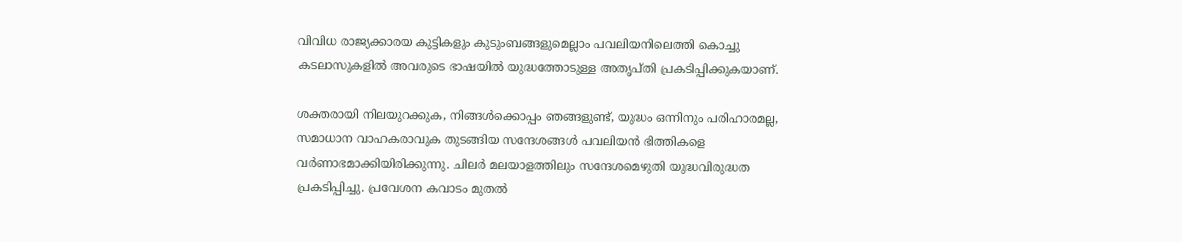വിവിധ രാജ്യക്കാരയ കുട്ടികളും കുടുംബങ്ങളുമെല്ലാം പവലിയനിലെത്തി കൊച്ചു കടലാസുകളില്‍ അവരുടെ ഭാഷയില്‍ യുദ്ധത്തോടുള്ള അതൃപ്തി പ്രകടിപ്പിക്കുകയാണ്.

ശക്തരായി നിലയുറക്കുക, നിങ്ങള്‍ക്കൊപ്പം ഞങ്ങളുണ്ട്, യുദ്ധം ഒന്നിനും പരിഹാരമല്ല, സമാധാന വാഹകരാവുക തുടങ്ങിയ സന്ദേശങ്ങള്‍ പവലിയന്‍ ഭിത്തികളെ വര്‍ണാഭമാക്കിയിരിക്കുന്നു. ചിലര്‍ മലയാളത്തിലും സന്ദേശമെഴുതി യുദ്ധവിരുദ്ധത പ്രകടിപ്പിച്ചു. പ്രവേശന കവാടം മുതല്‍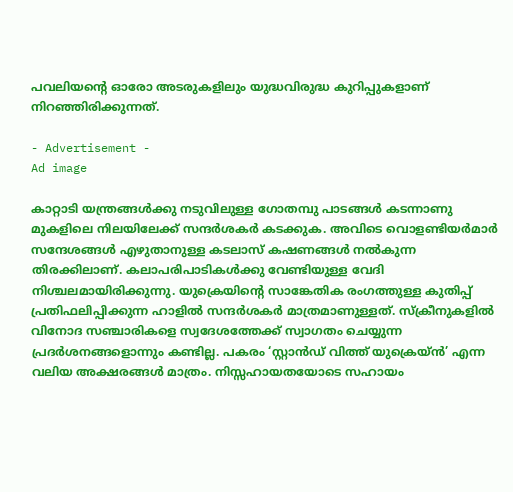പവലിയന്റെ ഓരോ അടരുകളിലും യുദ്ധവിരുദ്ധ കുറിപ്പുകളാണ് നിറഞ്ഞിരിക്കുന്നത്.

- Advertisement -
Ad image

കാറ്റാടി യന്ത്രങ്ങള്‍ക്കു നടുവിലുള്ള ഗോതമ്പു പാടങ്ങള്‍ കടന്നാണു മുകളിലെ നിലയിലേക്ക് സന്ദര്‍ശകര്‍ കടക്കുക. അവിടെ വൊളണ്ടിയര്‍മാര്‍ സന്ദേശങ്ങള്‍ എഴുതാനുള്ള കടലാസ് കഷണങ്ങള്‍ നല്‍കുന്ന തിരക്കിലാണ്. കലാപരിപാടികള്‍ക്കു വേണ്ടിയുള്ള വേദി നിശ്ചലമായിരിക്കുന്നു. യുക്രെയിന്റെ സാങ്കേതിക രംഗത്തുള്ള കുതിപ്പ് പ്രതിഫലിപ്പിക്കുന്ന ഹാളില്‍ സന്ദര്‍ശകര്‍ മാത്രമാണുള്ളത്. സ്‌ക്രീനുകളില്‍ വിനോദ സഞ്ചാരികളെ സ്വദേശത്തേക്ക് സ്വാഗതം ചെയ്യുന്ന പ്രദര്‍ശനങ്ങളൊന്നും കണ്ടില്ല. പകരം ‘സ്റ്റാന്‍ഡ് വിത്ത് യുക്രെയ്ന്‍’ എന്ന വലിയ അക്ഷരങ്ങള്‍ മാത്രം. നിസ്സഹായതയോടെ സഹായം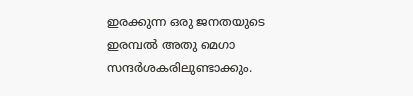ഇരക്കുന്ന ഒരു ജനതയുടെ ഇരമ്പല്‍ അതു മെഗാ സന്ദര്‍ശകരിലുണ്ടാക്കും.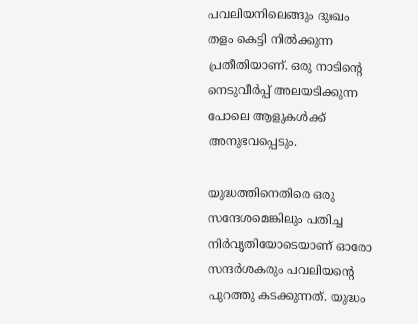പവലിയനിലെങ്ങും ദുഃഖം തളം കെട്ടി നില്‍ക്കുന്ന പ്രതീതിയാണ്. ഒരു നാടിന്റെ നെടുവീര്‍പ്പ് അലയടിക്കുന്ന പോലെ ആളുകള്‍ക്ക് അനുഭവപ്പെടും.

യുദ്ധത്തിനെതിരെ ഒരു സന്ദേശമെങ്കിലും പതിച്ച നിര്‍വൃതിയോടെയാണ് ഓരോ സന്ദര്‍ശകരും പവലിയന്റെ പുറത്തു കടക്കുന്നത്. യുദ്ധം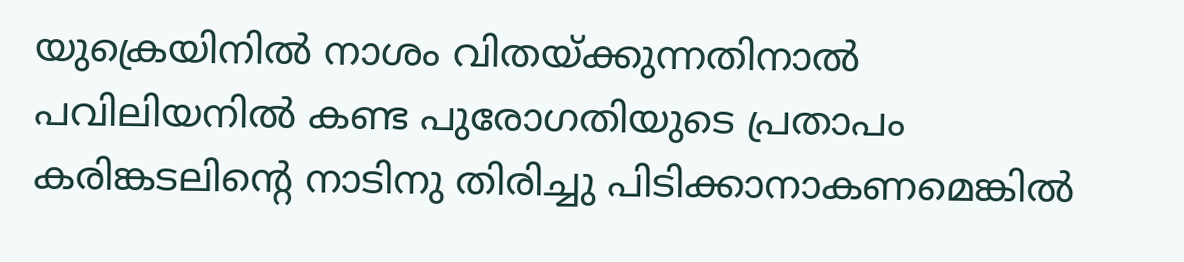യുക്രെയിനില്‍ നാശം വിതയ്ക്കുന്നതിനാല്‍ പവിലിയനില്‍ കണ്ട പുരോഗതിയുടെ പ്രതാപം കരിങ്കടലിന്റെ നാടിനു തിരിച്ചു പിടിക്കാനാകണമെങ്കില്‍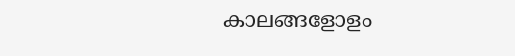കാലങ്ങളോളം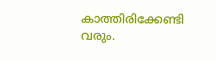കാത്തിരിക്കേണ്ടി വരും.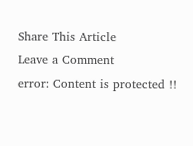Share This Article
Leave a Comment
error: Content is protected !!